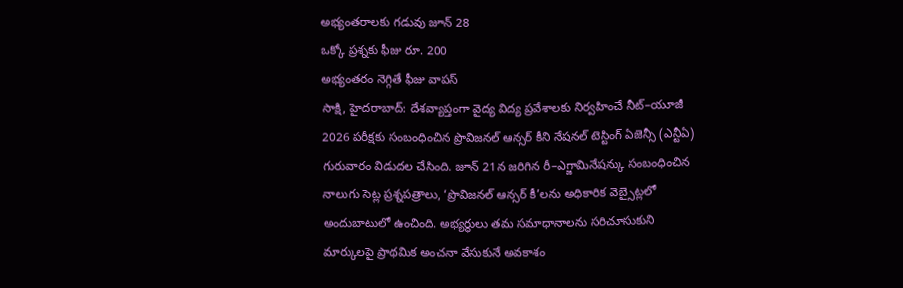అభ్యంతరాలకు గడువు జూన్ 28
ఒక్కో ప్రశ్నకు ఫీజు రూ. 200
అభ్యంతరం నెగ్గితే ఫీజు వాపస్
సాక్షి, హైదరాబాద్: దేశవ్యాప్తంగా వైద్య విద్య ప్రవేశాలకు నిర్వహించే నీట్–యూజీ 2026 పరీక్షకు సంబంధించిన ప్రొవిజనల్ ఆన్సర్ కీని నేషనల్ టెస్టింగ్ ఏజెన్సీ (ఎన్టీఏ) గురువారం విడుదల చేసింది. జూన్ 21న జరిగిన రీ–ఎగ్జామినేషన్కు సంబంధించిన నాలుగు సెట్ల ప్రశ్నపత్రాలు, ‘ప్రొవిజనల్ ఆన్సర్ కీ’లను అధికారిక వెబ్సైట్లలో అందుబాటులో ఉంచింది. అభ్యర్థులు తమ సమాధానాలను సరిచూసుకుని మార్కులపై ప్రాథమిక అంచనా వేసుకునే అవకాశం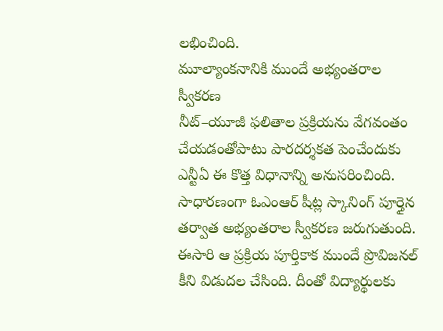లభించింది.
మూల్యాంకనానికి ముందే అభ్యంతరాల స్వీకరణ
నీట్–యూజీ ఫలితాల ప్రక్రియను వేగవంతం చేయడంతోపాటు పారదర్శకత పెంచేందుకు ఎన్టీఏ ఈ కొత్త విధానాన్ని అనుసరించింది. సాధారణంగా ఓఎంఆర్ షీట్ల స్కానింగ్ పూర్తైన తర్వాత అభ్యంతరాల స్వీకరణ జరుగుతుంది. ఈసారి ఆ ప్రక్రియ పూర్తికాక ముందే ప్రొవిజనల్ కీని విడుదల చేసింది. దీంతో విద్యార్థులకు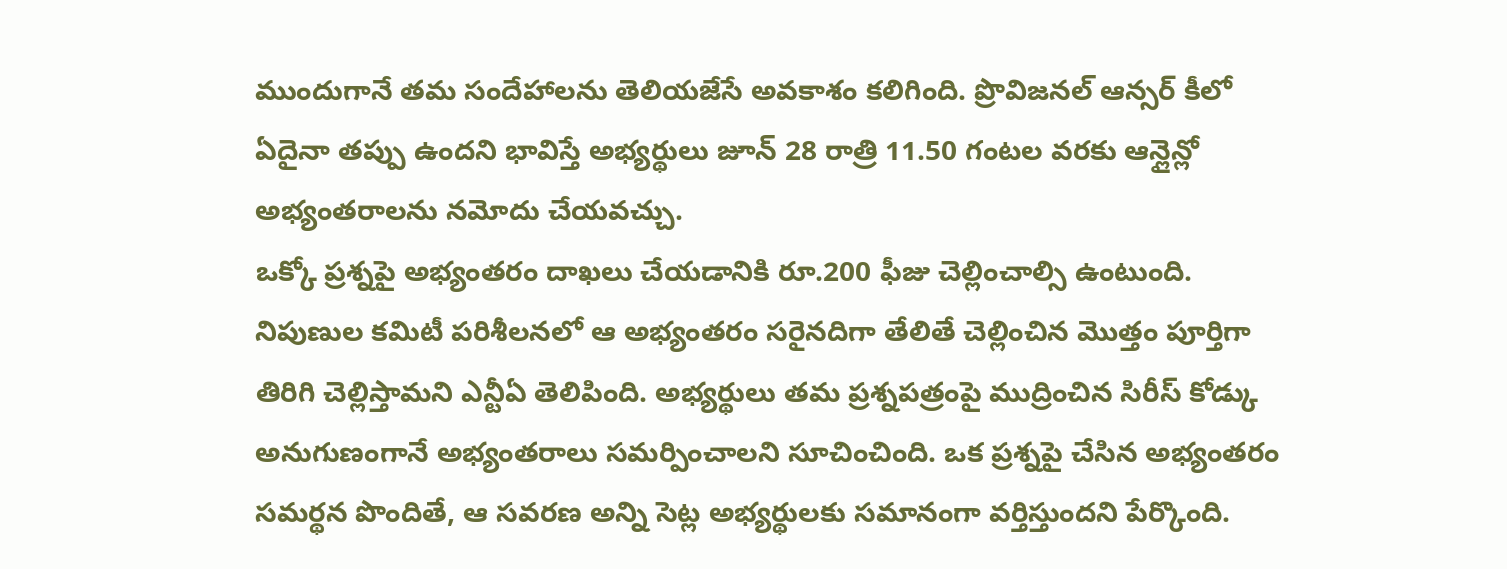ముందుగానే తమ సందేహాలను తెలియజేసే అవకాశం కలిగింది. ప్రొవిజనల్ ఆన్సర్ కీలో ఏదైనా తప్పు ఉందని భావిస్తే అభ్యర్థులు జూన్ 28 రాత్రి 11.50 గంటల వరకు ఆన్లైన్లో అభ్యంతరాలను నమోదు చేయవచ్చు.
ఒక్కో ప్రశ్నపై అభ్యంతరం దాఖలు చేయడానికి రూ.200 ఫీజు చెల్లించాల్సి ఉంటుంది. నిపుణుల కమిటీ పరిశీలనలో ఆ అభ్యంతరం సరైనదిగా తేలితే చెల్లించిన మొత్తం పూర్తిగా తిరిగి చెల్లిస్తామని ఎన్టీఏ తెలిపింది. అభ్యర్థులు తమ ప్రశ్నపత్రంపై ముద్రించిన సిరీస్ కోడ్కు అనుగుణంగానే అభ్యంతరాలు సమర్పించాలని సూచించింది. ఒక ప్రశ్నపై చేసిన అభ్యంతరం సమర్థన పొందితే, ఆ సవరణ అన్ని సెట్ల అభ్యర్థులకు సమానంగా వర్తిస్తుందని పేర్కొంది.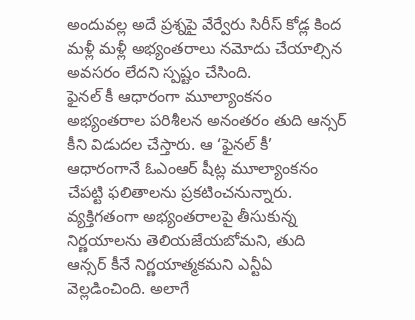అందువల్ల అదే ప్రశ్నపై వేర్వేరు సిరీస్ కోడ్ల కింద మళ్లీ మళ్లీ అభ్యంతరాలు నమోదు చేయాల్సిన అవసరం లేదని స్పష్టం చేసింది.
ఫైనల్ కీ ఆధారంగా మూల్యాంకనం
అభ్యంతరాల పరిశీలన అనంతరం తుది ఆన్సర్ కీని విడుదల చేస్తారు. ఆ ‘ఫైనల్ కీ’ ఆధారంగానే ఓఎంఆర్ షీట్ల మూల్యాంకనం చేపట్టి ఫలితాలను ప్రకటించనున్నారు. వ్యక్తిగతంగా అభ్యంతరాలపై తీసుకున్న నిర్ణయాలను తెలియజేయబోమని, తుది ఆన్సర్ కీనే నిర్ణయాత్మకమని ఎన్టీఏ వెల్లడించింది. అలాగే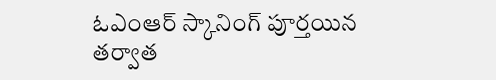ఓఎంఆర్ స్కానింగ్ పూర్తయిన తర్వాత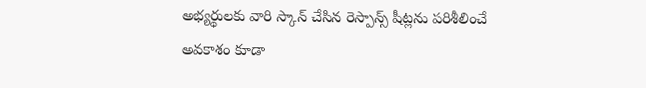అభ్యర్థులకు వారి స్కాన్ చేసిన రెస్పాన్స్ షీట్లను పరిశీలించే అవకాశం కూడా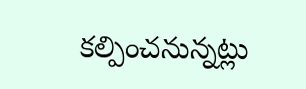కల్పించనున్నట్లు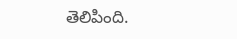తెలిపింది.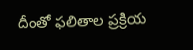దీంతో ఫలితాల ప్రక్రియ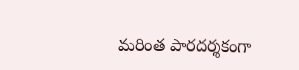మరింత పారదర్శకంగా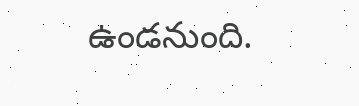ఉండనుంది.